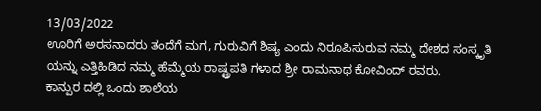13/03/2022
ಊರಿಗೆ ಅರಸನಾದರು ತಂದೆಗೆ ಮಗ, ಗುರುವಿಗೆ ಶಿಷ್ಯ ಎಂದು ನಿರೂಪಿಸುರುವ ನಮ್ಮ ದೇಶದ ಸಂಸ್ಕೃತಿ ಯನ್ನು ಎತ್ತಿಹಿಡಿದ ನಮ್ಮ ಹೆಮ್ಮೆಯ ರಾಷ್ಟ್ರಪತಿ ಗಳಾದ ಶ್ರೀ ರಾಮನಾಥ ಕೋವಿಂದ್ ರವರು.
ಕಾನ್ಪುರ ದಲ್ಲಿ ಒಂದು ಶಾಲೆಯ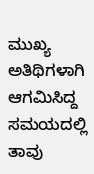ಮುಖ್ಯ ಅತಿಥಿಗಳಾಗಿ ಆಗಮಿಸಿದ್ದ ಸಮಯದಲ್ಲಿ ತಾವು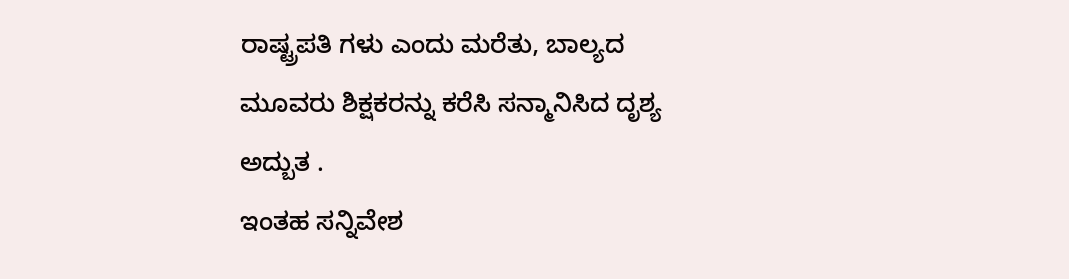ರಾಷ್ಟ್ರಪತಿ ಗಳು ಎಂದು ಮರೆತು, ಬಾಲ್ಯದ ಮೂವರು ಶಿಕ್ಷಕರನ್ನು ಕರೆಸಿ ಸನ್ಮಾನಿಸಿದ ದೃಶ್ಯ ಅದ್ಬುತ .
ಇಂತಹ ಸನ್ನಿವೇಶ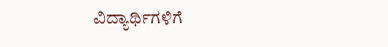ವಿದ್ಯಾರ್ಥಿಗಳಿಗೆ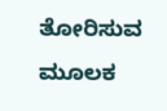ತೋರಿಸುವ ಮೂಲಕ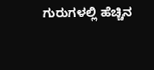ಗುರುಗಳಲ್ಲಿ ಹೆಚ್ಚಿನ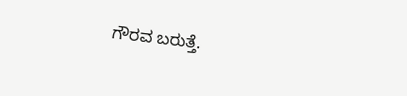ಗೌರವ ಬರುತ್ತೆ.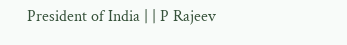President of India | | P Rajeev